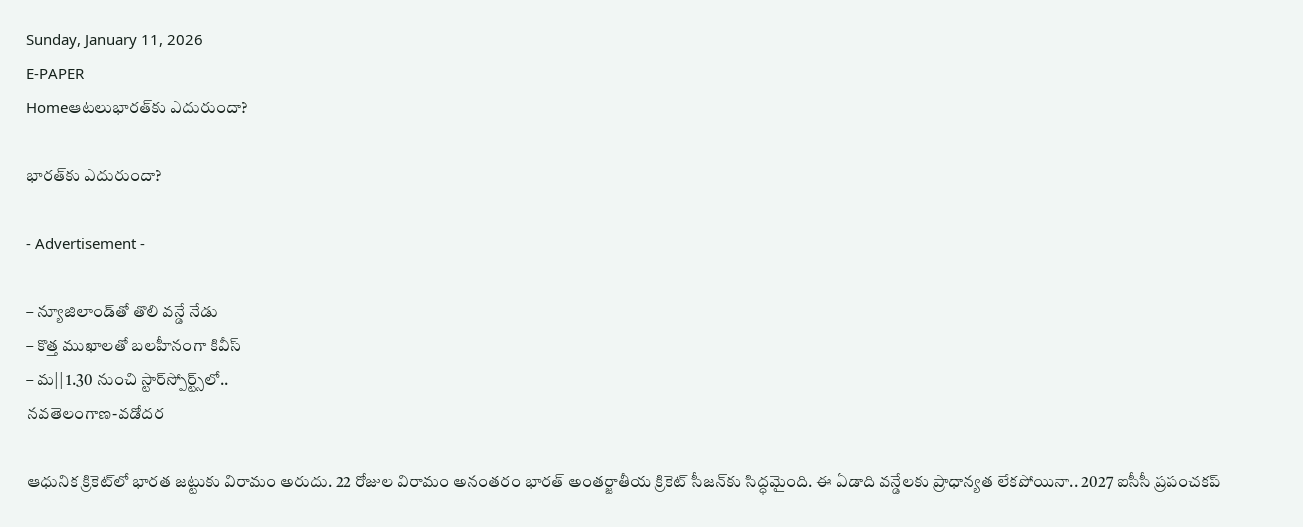Sunday, January 11, 2026
E-PAPER
Homeఆటలుభారత్‌కు ఎదురుందా?

భారత్‌కు ఎదురుందా?

- Advertisement -

– న్యూజిలాండ్‌తో తొలి వన్డే నేడు
– కొత్త ముఖాలతో బలహీనంగా కివీస్‌
– మ|| 1.30 నుంచి స్టార్‌స్పోర్ట్స్‌లో..
నవతెలంగాణ-వడోదర

ఆధునిక క్రికెట్‌లో భారత జట్టుకు విరామం అరుదు. 22 రోజుల విరామం అనంతరం భారత్‌ అంతర్జాతీయ క్రికెట్‌ సీజన్‌కు సిద్ధమైంది. ఈ ఏడాది వన్డేలకు ప్రాధాన్యత లేకపోయినా.. 2027 ఐసీసీ ప్రపంచకప్‌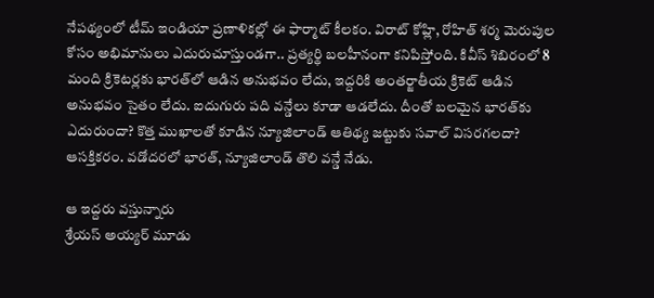నేపథ్యంలో టీమ్‌ ఇండియా ప్రణాళికల్లో ఈ ఫార్మాట్‌ కీలకం. విరాట్‌ కోహ్లి, రోహిత్‌ శర్మ మెరుపుల కోసం అభిమానులు ఎదురుచూస్తుండగా.. ప్రత్యర్థి బలహీనంగా కనిపిస్తోంది. కివీస్‌ శిబిరంలో 8 మంది క్రికెటర్లకు భారత్‌లో ఆడిన అనుభవం లేదు, ఇద్దరికి అంతర్జాతీయ క్రికెట్‌ ఆడిన అనుభవం సైతం లేదు. ఐదుగురు పది వన్డేలు కూడా ఆడలేదు. దీంతో బలమైన భారత్‌కు ఎదురుందా? కొత్త ముఖాలతో కూడిన న్యూజిలాండ్‌ ఆతిథ్య జట్టుకు సవాల్‌ విసరగలదా? ఆసక్తికరం. వడోదరలో భారత్‌, న్యూజిలాండ్‌ తొలి వన్డే నేడు.

ఆ ఇద్దరు వస్తున్నారు
శ్రేయస్‌ అయ్యర్‌ మూడు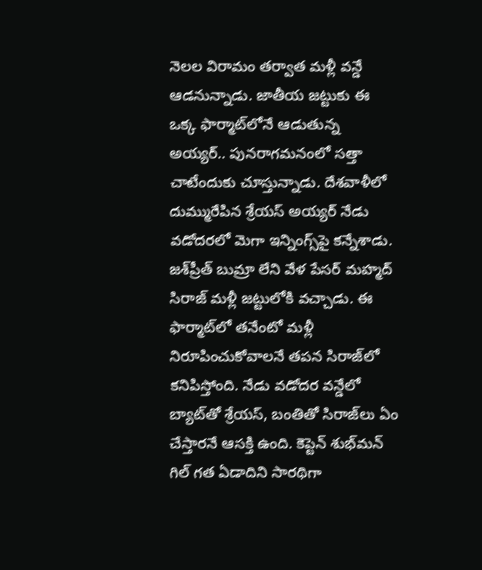నెలల విరామం తర్వాత మళ్లీ వన్డే ఆడనున్నాడు. జాతీయ జట్టుకు ఈ ఒక్క ఫార్మాట్‌లోనే ఆడుతున్న అయ్యర్‌.. పునరాగమనంలో సత్తా చాటేందుకు చూస్తున్నాడు. దేశవాళీలో దుమ్మురేపిన శ్రేయస్‌ అయ్యర్‌ నేడు వడోదరలో మెగా ఇన్నింగ్స్‌పై కన్నేశాడు. జశ్‌ప్రీత్‌ బుమ్రా లేని వేళ పేసర్‌ మహ్మద్‌ సిరాజ్‌ మళ్లీ జట్టులోకి వచ్చాడు. ఈ ఫార్మాట్‌లో తనేంటో మళ్లీ నిరూపించుకోవాలనే తపన సిరాజ్‌లో కనిపిస్తోంది. నేడు వడోదర వన్డేలో బ్యాట్‌తో శ్రేయస్‌, బంతితో సిరాజ్‌లు ఏం చేస్తారనే ఆసక్తి ఉంది. కెప్టెన్‌ శుభ్‌మన్‌ గిల్‌ గత ఏడాదిని సారథిగా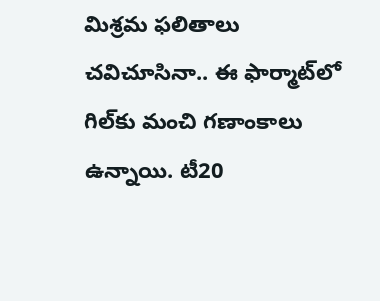మిశ్రమ ఫలితాలు చవిచూసినా.. ఈ ఫార్మాట్‌లో గిల్‌కు మంచి గణాంకాలు ఉన్నాయి. టీ20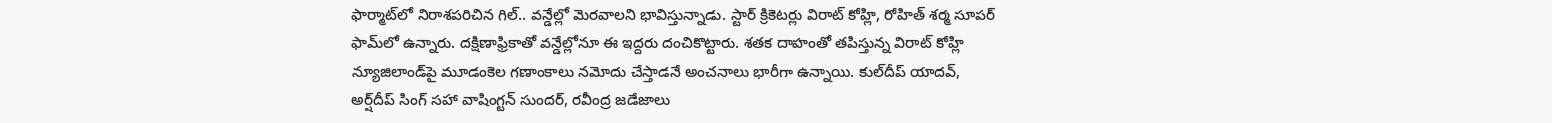ఫార్మాట్‌లో నిరాశపరిచిన గిల్‌.. వన్డేల్లో మెరవాలని భావిస్తున్నాడు. స్టార్‌ క్రికెటర్లు విరాట్‌ కోహ్లి, రోహిత్‌ శర్మ సూపర్‌ ఫామ్‌లో ఉన్నారు. దక్షిణాఫ్రికాతో వన్డేల్లోనూ ఈ ఇద్దరు దంచికొట్టారు. శతక దాహంతో తపిస్తున్న విరాట్‌ కోహ్లి న్యూజిలాండ్‌పై మూడంకెల గణాంకాలు నమోదు చేస్తాడనే అంచనాలు భారీగా ఉన్నాయి. కుల్‌దీప్‌ యాదవ్‌, అర్ష్‌దీప్‌ సింగ్‌ సహా వాషింగ్టన్‌ సుందర్‌, రవీంద్ర జడేజాలు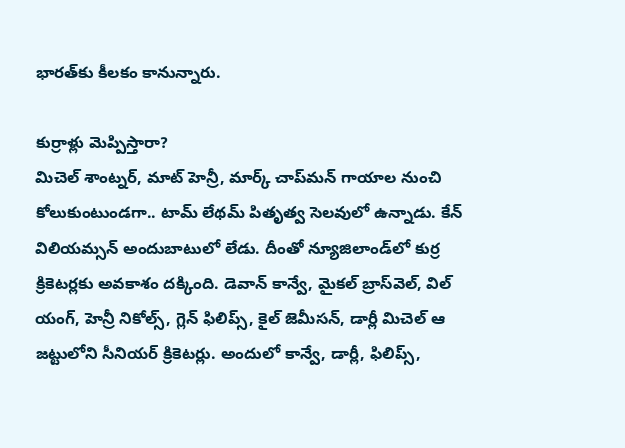భారత్‌కు కీలకం కానున్నారు.

కుర్రాళ్లు మెప్పిస్తారా?
మిచెల్‌ శాంట్నర్‌, మాట్‌ హెన్రీ, మార్క్‌ చాప్‌మన్‌ గాయాల నుంచి కోలుకుంటుండగా.. టామ్‌ లేథమ్‌ పితృత్వ సెలవులో ఉన్నాడు. కేన్‌ విలియమ్సన్‌ అందుబాటులో లేడు. దీంతో న్యూజిలాండ్‌లో కుర్ర క్రికెటర్లకు అవకాశం దక్కింది. డెవాన్‌ కాన్వే, మైకల్‌ బ్రాస్‌వెల్‌, విల్‌ యంగ్‌, హెన్రీ నికోల్స్‌, గ్లెన్‌ ఫిలిప్స్‌, కైల్‌ జెమీసన్‌, డార్లీ మిచెల్‌ ఆ జట్టులోని సీనియర్‌ క్రికెటర్లు. అందులో కాన్వే, డార్లీ, ఫిలిప్స్‌,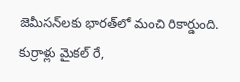జెమీసన్‌లకు భారత్‌లో మంచి రికార్డుంది. కుర్రాళ్లు మైకల్‌ రే,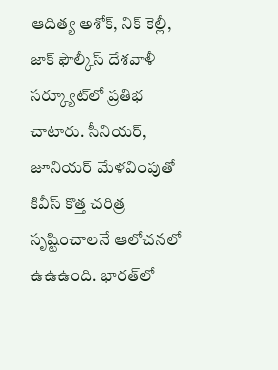ఆదిత్య అశోక్‌, నిక్‌ కెల్లీ, జాక్‌ ఫౌల్కీస్‌ దేశవాళీ సర్క్యూట్‌లో ప్రతిభ చాటారు. సీనియర్‌, జూనియర్‌ మేళవింపుతో కివీస్‌ కొత్త చరిత్ర సృష్టించాలనే ఆలోచనలో ఉఉఉంది. భారత్‌లో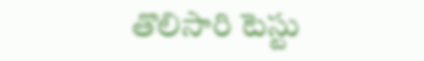తొలిసారి టెస్టు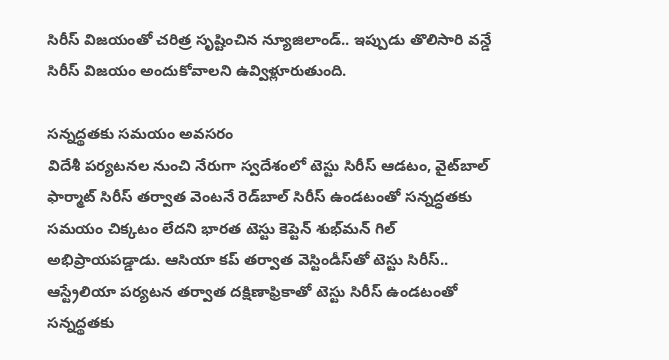సిరీస్‌ విజయంతో చరిత్ర సృష్టించిన న్యూజిలాండ్‌.. ఇప్పుడు తొలిసారి వన్డే సిరీస్‌ విజయం అందుకోవాలని ఉవ్విళ్లూరుతుంది.

సన్నద్థతకు సమయం అవసరం
విదేశీ పర్యటనల నుంచి నేరుగా స్వదేశంలో టెస్టు సిరీస్‌ ఆడటం, వైట్‌బాల్‌ ఫార్మాట్‌ సిరీస్‌ తర్వాత వెంటనే రెడ్‌బాల్‌ సిరీస్‌ ఉండటంతో సన్నద్ధతకు సమయం చిక్కటం లేదని భారత టెస్టు కెప్టెన్‌ శుభ్‌మన్‌ గిల్‌ అభిప్రాయపడ్డాడు. ఆసియా కప్‌ తర్వాత వెస్టిండీస్‌తో టెస్టు సిరీస్‌.. ఆస్ట్రేలియా పర్యటన తర్వాత దక్షిణాఫ్రికాతో టెస్టు సిరీస్‌ ఉండటంతో సన్నద్థతకు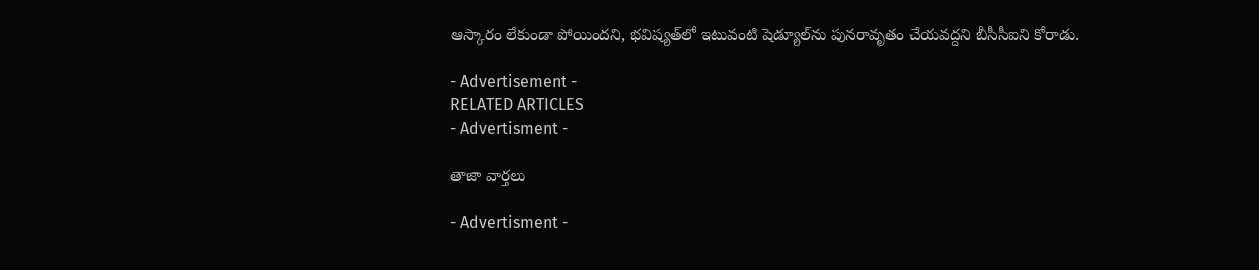ఆస్కారం లేకుండా పోయిందని, భవిష్యత్‌లో ఇటువంటి షెడ్యూల్‌ను పునరావృతం చేయవద్దని బీసీసీఐని కోరాడు.

- Advertisement -
RELATED ARTICLES
- Advertisment -

తాజా వార్తలు

- Advertisment -